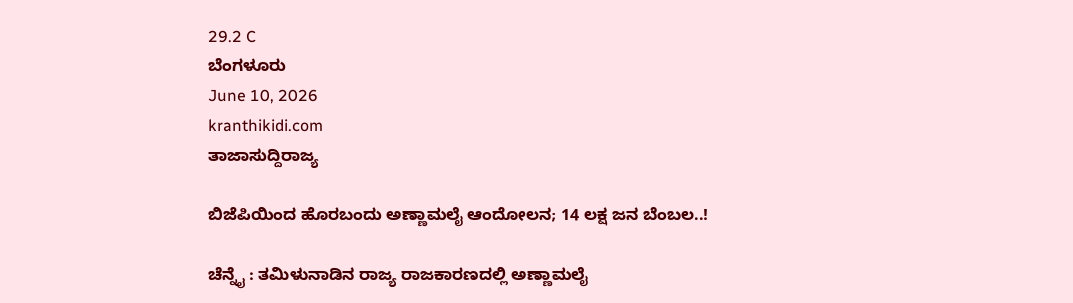29.2 C
ಬೆಂಗಳೂರು
June 10, 2026
kranthikidi.com
ತಾಜಾಸುದ್ದಿರಾಜ್ಯ

ಬಿಜೆಪಿಯಿಂದ ಹೊರಬಂದು ಅಣ್ಣಾಮಲೈ ಆಂದೋಲನ; 14 ಲಕ್ಷ ಜನ ಬೆಂಬಲ..!

ಚೆನ್ನೈ : ತಮಿಳುನಾಡಿನ ರಾಜ್ಯ ರಾಜಕಾರಣದಲ್ಲಿ ಅಣ್ಣಾಮಲೈ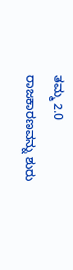ತಮ್ಮ 2.0 ರಾಜಕಾರಣವನ್ನು ಶುರು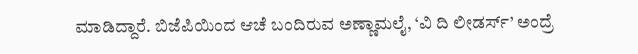ಮಾಡಿದ್ದಾರೆ. ಬಿಜೆಪಿಯಿಂದ ಆಚೆ ಬಂದಿರುವ ಅಣ್ಣಾಮಲೈ, ‘ವಿ ದಿ ಲೀಡರ್ಸ್’ ಅಂದ್ರೆ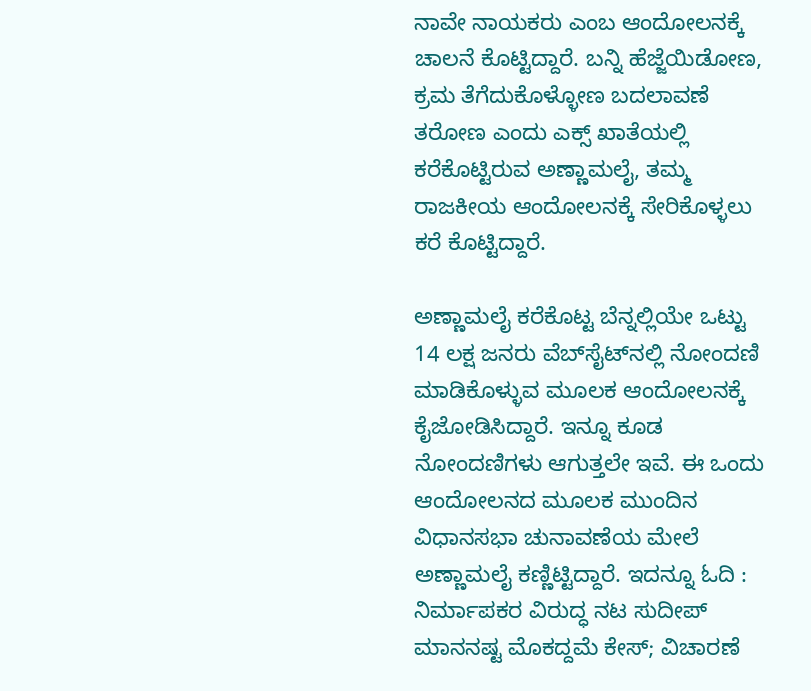ನಾವೇ ನಾಯಕರು ಎಂಬ ಆಂದೋಲನಕ್ಕೆ ಚಾಲನೆ ಕೊಟ್ಟಿದ್ದಾರೆ. ಬನ್ನಿ ಹೆಜ್ಜೆಯಿಡೋಣ, ಕ್ರಮ ತೆಗೆದುಕೊಳ್ಳೋಣ ಬದಲಾವಣೆ ತರೋಣ ಎಂದು ಎಕ್ಸ್ ಖಾತೆಯಲ್ಲಿ ಕರೆಕೊಟ್ಟಿರುವ ಅಣ್ಣಾಮಲೈ, ತಮ್ಮ ರಾಜಕೀಯ ಆಂದೋಲನಕ್ಕೆ ಸೇರಿಕೊಳ್ಳಲು ಕರೆ ಕೊಟ್ಟಿದ್ದಾರೆ.

ಅಣ್ಣಾಮಲೈ ಕರೆಕೊಟ್ಟ ಬೆನ್ನಲ್ಲಿಯೇ ಒಟ್ಟು 14 ಲಕ್ಷ ಜನರು ವೆಬ್‌ಸೈಟ್‌ನಲ್ಲಿ ನೋಂದಣಿ ಮಾಡಿಕೊಳ್ಳುವ ಮೂಲಕ ಆಂದೋಲನಕ್ಕೆ ಕೈಜೋಡಿಸಿದ್ದಾರೆ. ಇನ್ನೂ ಕೂಡ ನೋಂದಣಿಗಳು ಆಗುತ್ತಲೇ ಇವೆ. ಈ ಒಂದು ಆಂದೋಲನದ ಮೂಲಕ ಮುಂದಿನ ವಿಧಾನಸಭಾ ಚುನಾವಣೆಯ ಮೇಲೆ ಅಣ್ಣಾಮಲೈ ಕಣ್ಣಿಟ್ಟಿದ್ದಾರೆ. ಇದನ್ನೂ ಓದಿ : ನಿರ್ಮಾಪಕರ ವಿರುದ್ಧ ನಟ ಸುದೀಪ್ ಮಾನನಷ್ಟ ಮೊಕದ್ದಮೆ ಕೇಸ್; ವಿಚಾರಣೆ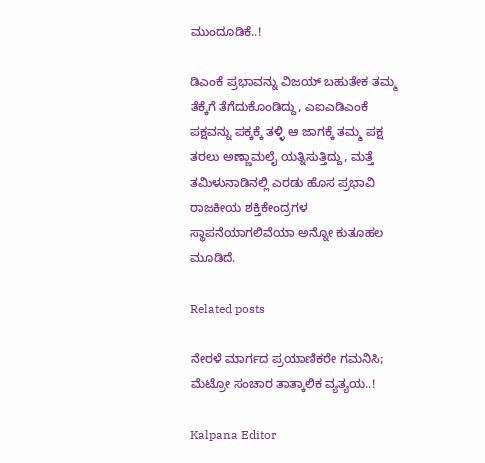ಮುಂದೂಡಿಕೆ..!

ಡಿಎಂಕೆ ಪ್ರಭಾವನ್ನು ವಿಜಯ್ ಬಹುತೇಕ ತಮ್ಮ ತೆಕ್ಕೆಗೆ ತೆಗೆದುಕೊಂಡಿದ್ದು, ಎಐಎಡಿಎಂಕೆ ಪಕ್ಷವನ್ನು ಪಕ್ಕಕ್ಕೆ ತಳ್ಳಿ ಆ ಜಾಗಕ್ಕೆ ತಮ್ಮ ಪಕ್ಷ ತರಲು ಅಣ್ಣಾಮಲೈ ಯತ್ನಿಸುತ್ತಿದ್ದು, ಮತ್ತೆ ತಮಿಳುನಾಡಿನಲ್ಲಿ ಎರಡು ಹೊಸ ಪ್ರಭಾವಿ ರಾಜಕೀಯ ಶಕ್ತಿಕೇಂದ್ರಗಳ ಸ್ಥಾಪನೆಯಾಗಲಿವೆಯಾ ಅನ್ನೋ ಕುತೂಹಲ ಮೂಡಿದೆ.

Related posts

ನೇರಳೆ ಮಾರ್ಗದ ಪ್ರಯಾಣಿಕರೇ ಗಮನಿಸಿ; ಮೆಟ್ರೋ ಸಂಚಾರ ತಾತ್ಕಾಲಿಕ ವ್ಯತ್ಯಯ..!

Kalpana Editor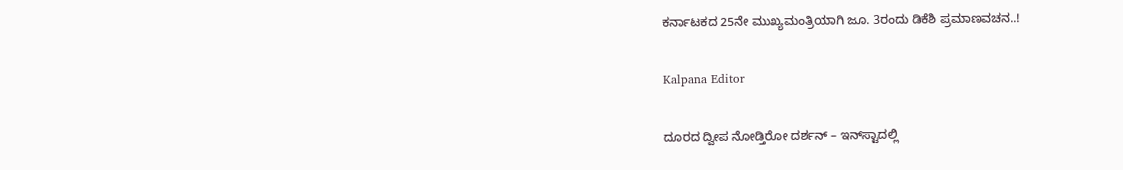ಕರ್ನಾಟಕದ 25ನೇ ಮುಖ್ಯಮಂತ್ರಿಯಾಗಿ ಜೂ. 3ರಂದು ಡಿಕೆಶಿ ಪ್ರಮಾಣವಚನ..!

Kalpana Editor

ದೂರದ ದ್ವೀಪ ನೋಡ್ತಿರೋ ದರ್ಶನ್‌ – ಇನ್‌ಸ್ಟಾದಲ್ಲಿ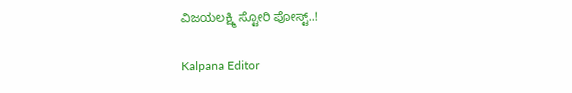ವಿಜಯಲಕ್ಷ್ಮಿ ಸ್ಟೋರಿ ಪೋಸ್ಟ್‌..!

Kalpana Editor